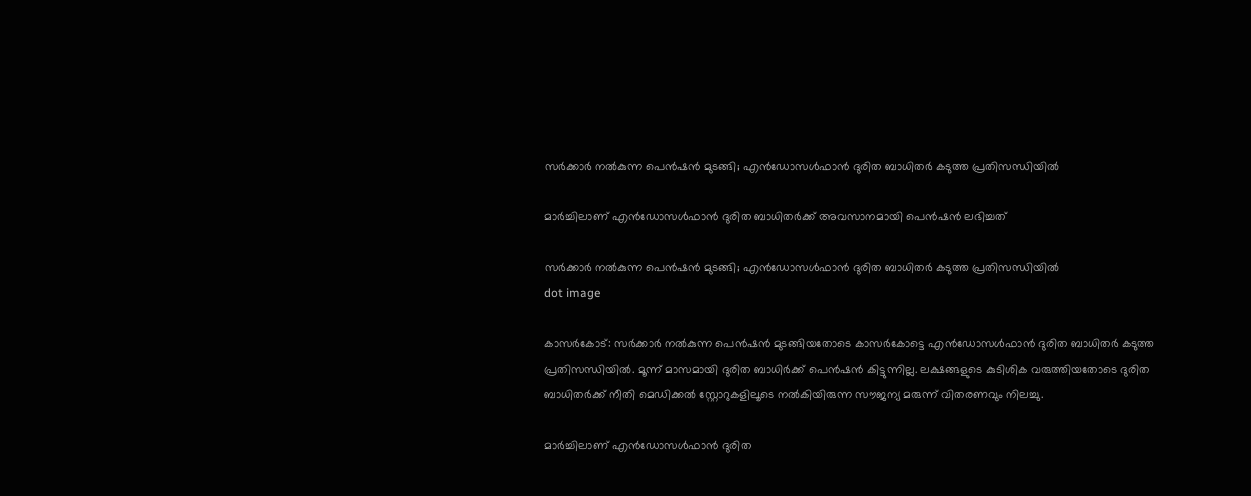സര്‍ക്കാര്‍ നല്‍കുന്ന പെന്‍ഷന്‍ മുടങ്ങി; എന്‍ഡോസള്‍ഫാന്‍ ദുരിത ബാധിതര്‍ കടുത്ത പ്രതിസന്ധിയില്‍

മാര്‍ച്ചിലാണ് എന്‍ഡോസള്‍ഫാന്‍ ദുരിത ബാധിതര്‍ക്ക് അവസാനമായി പെന്‍ഷന്‍ ലഭിച്ചത്

സര്‍ക്കാര്‍ നല്‍കുന്ന പെന്‍ഷന്‍ മുടങ്ങി; എന്‍ഡോസള്‍ഫാന്‍ ദുരിത ബാധിതര്‍ കടുത്ത പ്രതിസന്ധിയില്‍
dot image

കാസര്‍കോട്: സര്‍ക്കാര്‍ നല്‍കുന്ന പെന്‍ഷന്‍ മുടങ്ങിയതോടെ കാസര്‍കോട്ടെ എന്‍ഡോസള്‍ഫാന്‍ ദുരിത ബാധിതര്‍ കടുത്ത പ്രതിസന്ധിയില്‍. മൂന്ന് മാസമായി ദുരിത ബാധിര്‍ക്ക് പെന്‍ഷന്‍ കിട്ടുന്നില്ല. ലക്ഷങ്ങളുടെ കുടിശിക വരുത്തിയതോടെ ദുരിത ബാധിതര്‍ക്ക് നീതി മെഡിക്കല്‍ സ്റ്റോറുകളിലൂടെ നല്‍കിയിരുന്ന സൗജന്യ മരുന്ന് വിതരണവും നിലച്ചു.

മാര്‍ച്ചിലാണ് എന്‍ഡോസള്‍ഫാന്‍ ദുരിത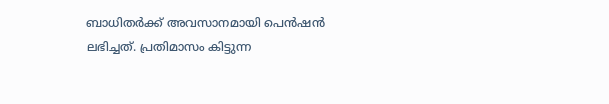ബാധിതര്‍ക്ക് അവസാനമായി പെന്‍ഷന്‍ ലഭിച്ചത്. പ്രതിമാസം കിട്ടുന്ന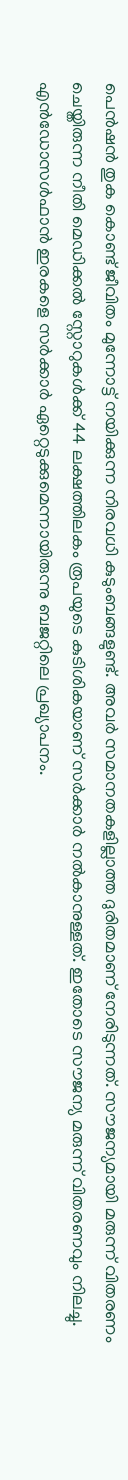പെന്‍ഷന്‍ തുക കൊണ്ട് ജീവിതം മുന്നോട്ട് നയിക്കുന്ന നിരവധി കുടുംബങ്ങളുണ്ട്. അവര്‍ സമാനതകളില്ലാത്ത ദുരിതമാണ് നേരിടുന്നത്. സൗജന്യമായി മരുന്ന് വിതരണം ചെയ്തിരുന്ന നീതി മെഡിക്കല്‍ സ്റ്റോറുകള്‍ക്ക് 44 ലക്ഷത്തിലകം രൂപയുടെ കുടിശികയാണ് സര്‍ക്കാര്‍ നല്‍കാനുള്ളത്. ഇതോടെ സൗജന്യ മരുന്ന് വിതരണവും നിലച്ചു. എന്‍ഡോസള്‍ഫാന്‍ ഇരകളെ സര്‍ക്കാര്‍ ഏറ്റെടുക്കുമെന്നായിരുന്നു ബജറ്റിലെ പ്രഖ്യാപനം.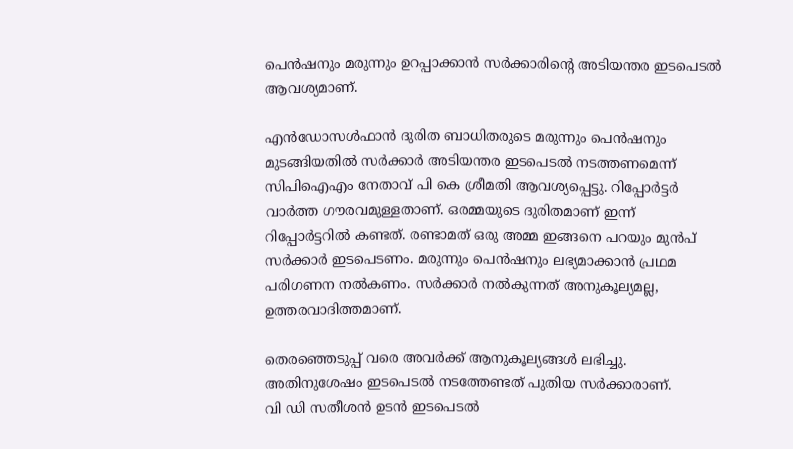പെന്‍ഷനും മരുന്നും ഉറപ്പാക്കാന്‍ സര്‍ക്കാരിന്റെ അടിയന്തര ഇടപെടല്‍ ആവശ്യമാണ്.

എന്‍ഡോസള്‍ഫാന്‍ ദുരിത ബാധിതരുടെ മരുന്നും പെന്‍ഷനും മുടങ്ങിയതില്‍ സര്‍ക്കാര്‍ അടിയന്തര ഇടപെടല്‍ നടത്തണമെന്ന് സിപിഐഎം നേതാവ് പി കെ ശ്രീമതി ആവശ്യപ്പെട്ടു. റിപ്പോര്‍ട്ടര്‍ വാര്‍ത്ത ഗൗരവമുള്ളതാണ്. ഒരമ്മയുടെ ദുരിതമാണ് ഇന്ന് റിപ്പോര്‍ട്ടറില്‍ കണ്ടത്. രണ്ടാമത് ഒരു അമ്മ ഇങ്ങനെ പറയും മുന്‍പ് സര്‍ക്കാര്‍ ഇടപെടണം. മരുന്നും പെന്‍ഷനും ലഭ്യമാക്കാന്‍ പ്രഥമ പരിഗണന നല്‍കണം. സര്‍ക്കാര്‍ നല്‍കുന്നത് അനുകൂല്യമല്ല, ഉത്തരവാദിത്തമാണ്.

തെരഞ്ഞെടുപ്പ് വരെ അവര്‍ക്ക് ആനുകൂല്യങ്ങള്‍ ലഭിച്ചു. അതിനുശേഷം ഇടപെടല്‍ നടത്തേണ്ടത് പുതിയ സര്‍ക്കാരാണ്.
വി ഡി സതീശന്‍ ഉടന്‍ ഇടപെടല്‍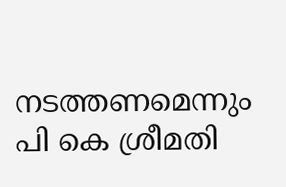നടത്തണമെന്നും പി കെ ശ്രീമതി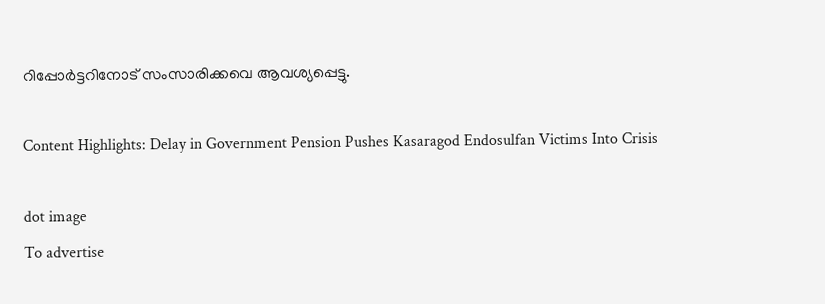റിപ്പോര്‍ട്ടറിനോട് സംസാരിക്കവെ ആവശ്യപ്പെട്ടു.

Content Highlights: Delay in Government Pension Pushes Kasaragod Endosulfan Victims Into Crisis

dot image
To advertise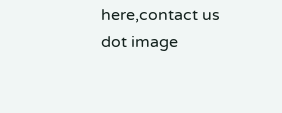here,contact us
dot image